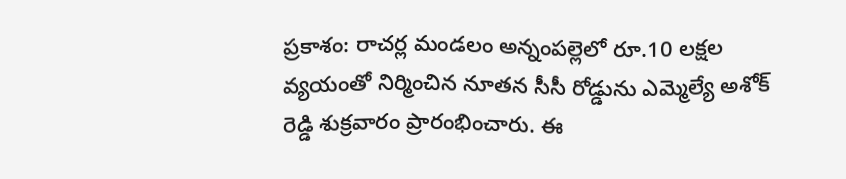ప్రకాశం: రాచర్ల మండలం అన్నంపల్లెలో రూ.10 లక్షల వ్యయంతో నిర్మించిన నూతన సీసీ రోడ్డును ఎమ్మెల్యే అశోక్ రెడ్డి శుక్రవారం ప్రారంభించారు. ఈ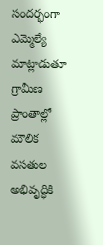సందర్భంగా ఎమ్మెల్యే మాట్లాడుతూ గ్రామీణ ప్రాంతాల్లో మౌలిక వసతుల అభివృద్ధికి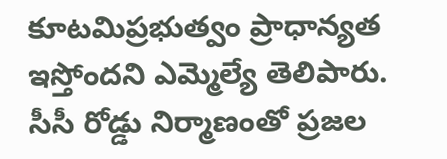కూటమిప్రభుత్వం ప్రాధాన్యత ఇస్తోందని ఎమ్మెల్యే తెలిపారు. సీసీ రోడ్డు నిర్మాణంతో ప్రజల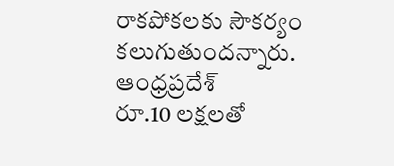రాకపోకలకు సౌకర్యం కలుగుతుందన్నారు.
ఆంధ్రప్రదేశ్
రూ.10 లక్షలతో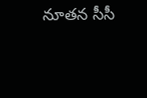నూతన సీసీ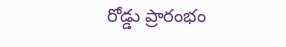రోడ్డు ప్రారంభం